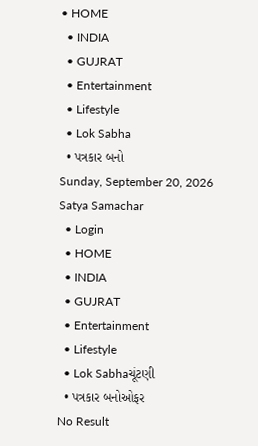• HOME
  • INDIA
  • GUJRAT
  • Entertainment
  • Lifestyle
  • Lok Sabha
  • પત્રકાર બનો
Sunday, September 20, 2026
Satya Samachar
  • Login
  • HOME
  • INDIA
  • GUJRAT
  • Entertainment
  • Lifestyle
  • Lok Sabhaચૂંટણી
  • પત્રકાર બનોઓફર
No Result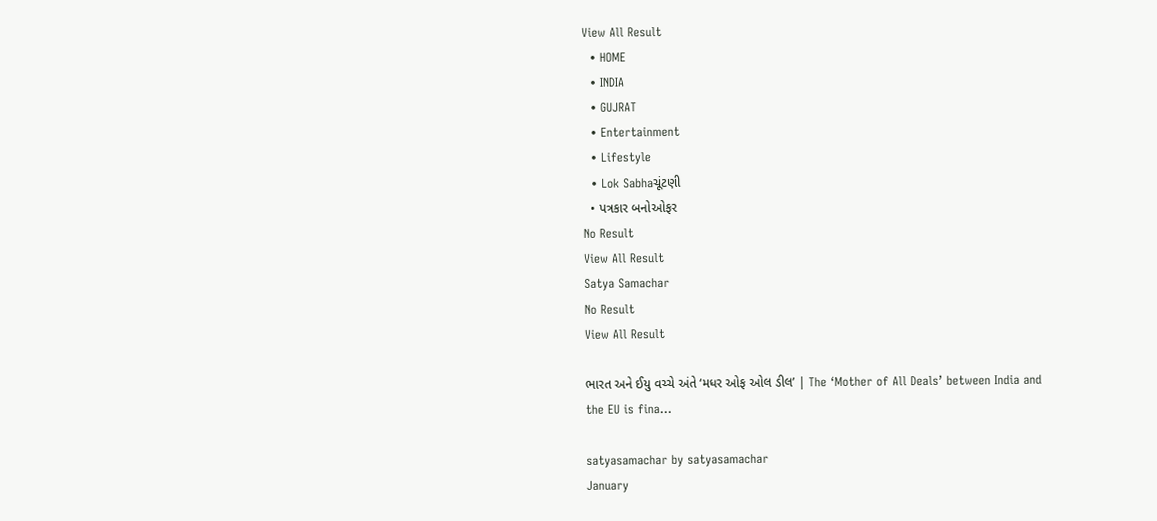View All Result
  • HOME
  • INDIA
  • GUJRAT
  • Entertainment
  • Lifestyle
  • Lok Sabhaચૂંટણી
  • પત્રકાર બનોઓફર
No Result
View All Result
Satya Samachar
No Result
View All Result

ભારત અને ઈયુ વચ્ચે અંતે ‘મધર ઓફ ઓલ ડીલ’ | The ‘Mother of All Deals’ between India and the EU is fina…

satyasamachar by satyasamachar
January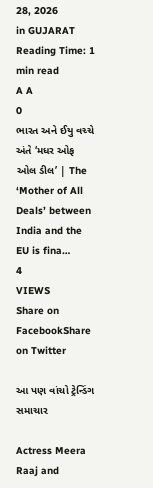28, 2026
in GUJARAT
Reading Time: 1 min read
A A
0
ભારત અને ઈયુ વચ્ચે અંતે ‘મધર ઓફ ઓલ ડીલ’ | The ‘Mother of All Deals’ between India and the EU is fina…
4
VIEWS
Share on FacebookShare on Twitter

આ પણ વાંચો ટ્રેન્ડિંગ સમાચાર

Actress Meera Raaj and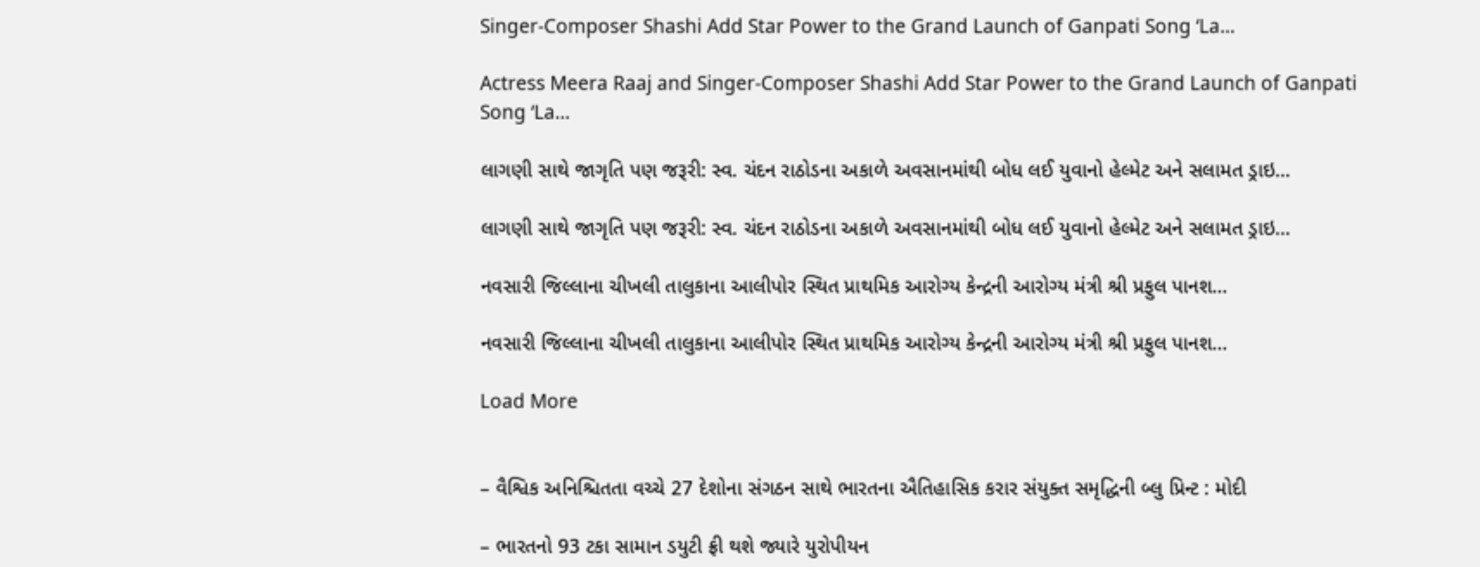Singer-Composer Shashi Add Star Power to the Grand Launch of Ganpati Song ‘La…

Actress Meera Raaj and Singer-Composer Shashi Add Star Power to the Grand Launch of Ganpati Song ‘La…

લાગણી સાથે જાગૃતિ પણ જરૂરી: સ્વ. ચંદન રાઠોડના અકાળે અવસાનમાંથી બોધ લઈ યુવાનો હેલ્મેટ અને સલામત ડ્રાઇ…

લાગણી સાથે જાગૃતિ પણ જરૂરી: સ્વ. ચંદન રાઠોડના અકાળે અવસાનમાંથી બોધ લઈ યુવાનો હેલ્મેટ અને સલામત ડ્રાઇ…

નવસારી જિલ્લાના ચીખલી તાલુકાના આલીપોર સ્થિત પ્રાથમિક આરોગ્ય કેન્દ્રની આરોગ્ય મંત્રી શ્રી પ્રફુલ પાનશ…

નવસારી જિલ્લાના ચીખલી તાલુકાના આલીપોર સ્થિત પ્રાથમિક આરોગ્ય કેન્દ્રની આરોગ્ય મંત્રી શ્રી પ્રફુલ પાનશ…

Load More


– વૈશ્વિક અનિશ્ચિતતા વચ્ચે 27 દેશોના સંગઠન સાથે ભારતના ઐતિહાસિક કરાર સંયુક્ત સમૃદ્ધિની બ્લુ પ્રિન્ટ : મોદી

– ભારતનો 93 ટકા સામાન ડયુટી ફ્રી થશે જ્યારે યુરોપીયન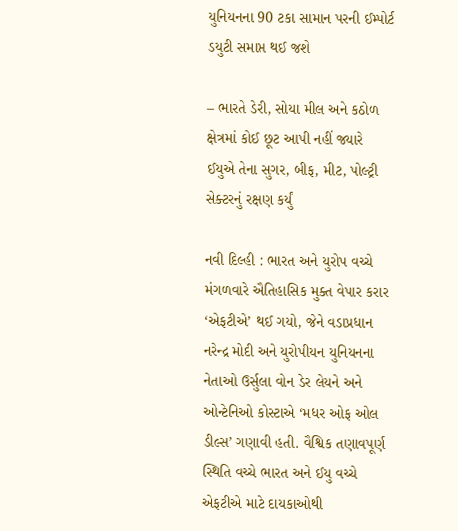યુનિયનના 90 ટકા સામાન પરની ઈમ્પોર્ટ ડયુટી સમાપ્ત થઈ જશે

– ભારતે ડેરી, સોયા મીલ અને કઠોળ ક્ષેત્રમાં કોઈ છૂટ આપી નહીં જ્યારે ઈયુએ તેના સુગર, બીફ, મીટ, પોલ્ટ્રી સેક્ટરનું રક્ષણ કર્યું

નવી દિલ્હી : ભારત અને યુરોપ વચ્ચે મંગળવારે ઐતિહાસિક મુક્ત વેપાર કરાર ‘એફટીએ’ થઈ ગયો, જેને વડાપ્રધાન નરેન્દ્ર મોદી અને યુરોપીયન યુનિયનના નેતાઓ ઉર્સુલા વોન ડેર લેયને અને ઓન્ટેનિઓ કોસ્ટાએ ‘મધર ઓફ ઓલ ડીલ્સ’ ગણાવી હતી. વૈશ્વિક તણાવપૂર્ણ સ્થિતિ વચ્ચે ભારત અને ઈયુ વચ્ચે એફટીએ માટે દાયકાઓથી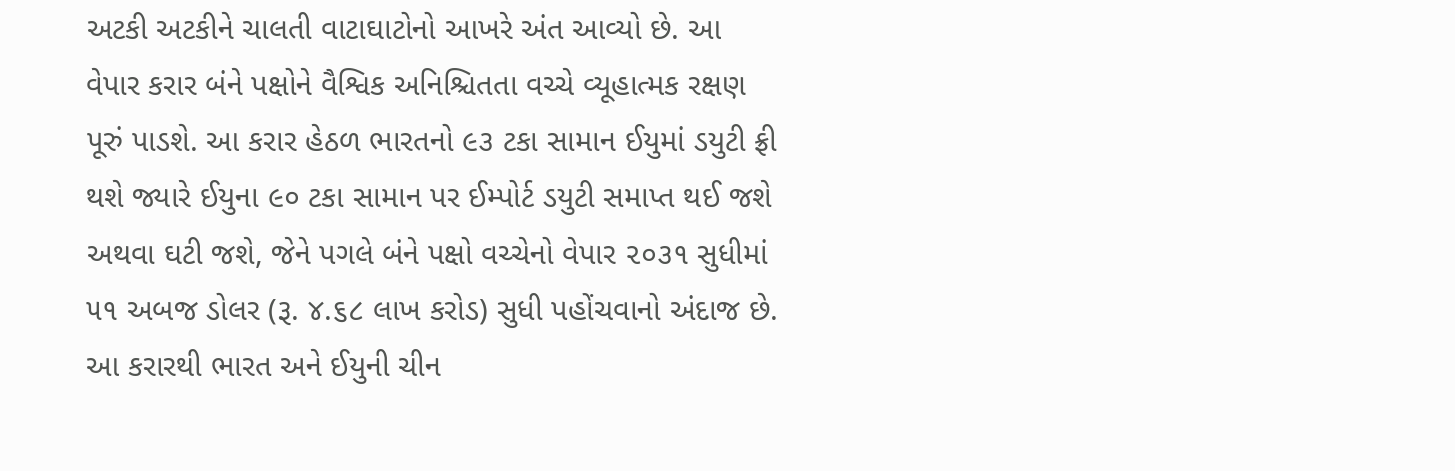અટકી અટકીને ચાલતી વાટાઘાટોનો આખરે અંત આવ્યો છે. આ વેપાર કરાર બંને પક્ષોને વૈશ્વિક અનિશ્ચિતતા વચ્ચે વ્યૂહાત્મક રક્ષણ પૂરું પાડશે. આ કરાર હેઠળ ભારતનો ૯૩ ટકા સામાન ઈયુમાં ડયુટી ફ્રી થશે જ્યારે ઈયુના ૯૦ ટકા સામાન પર ઈમ્પોર્ટ ડયુટી સમાપ્ત થઈ જશે અથવા ઘટી જશે, જેને પગલે બંને પક્ષો વચ્ચેનો વેપાર ૨૦૩૧ સુધીમાં ૫૧ અબજ ડોલર (રૂ. ૪.૬૮ લાખ કરોડ) સુધી પહોંચવાનો અંદાજ છે. આ કરારથી ભારત અને ઈયુની ચીન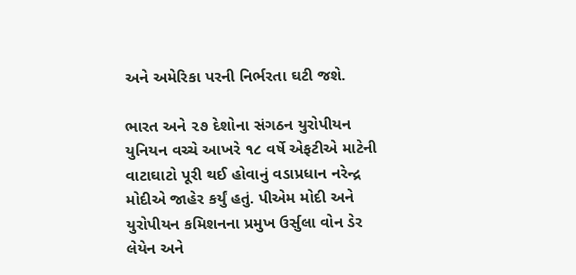અને અમેરિકા પરની નિર્ભરતા ઘટી જશે.

ભારત અને ૨૭ દેશોના સંગઠન યુરોપીયન યુનિયન વચ્ચે આખરે ૧૮ વર્ષે એફટીએ માટેની વાટાઘાટો પૂરી થઈ હોવાનું વડાપ્રધાન નરેન્દ્ર મોદીએ જાહેર કર્યું હતું. પીએમ મોદી અને યુરોપીયન કમિશનના પ્રમુખ ઉર્સુલા વોન ડેર લેયેન અને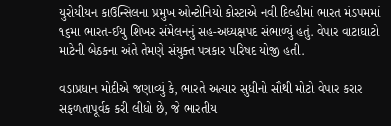યુરોયીયન કાઉન્સિલના પ્રમુખ ઓન્ટોનિયો કોસ્ટાએ નવી દિલ્હીમાં ભારત મંડપમમાં ૧૬મા ભારત-ઈયુ શિખર સંમેલનનું સહ-અધ્યક્ષપદ સંભાળ્યું હતું. વેપાર વાટાઘાટો માટેની બેઠકના અંતે તેમણે સંયુક્ત પત્રકાર પરિષદ યોજી હતી.

વડાપ્રધાન મોદીએ જણાવ્યું કે, ભારતે અત્યાર સુધીનો સૌથી મોટો વેપાર કરાર સફળતાપૂર્વક કરી લીધો છે, જે ભારતીય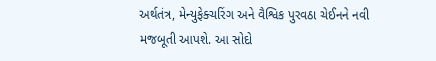અર્થતંત્ર, મેન્યુફેક્ચરિંગ અને વૈશ્વિક પુરવઠા ચેઈનને નવી મજબૂતી આપશે. આ સોદો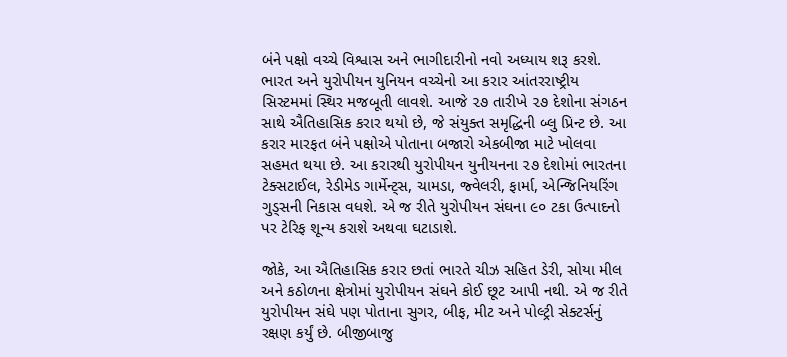બંને પક્ષો વચ્ચે વિશ્વાસ અને ભાગીદારીનો નવો અધ્યાય શરૂ કરશે. ભારત અને યુરોપીયન યુનિયન વચ્ચેનો આ કરાર આંતરરાષ્ટ્રીય સિસ્ટમમાં સ્થિર મજબૂતી લાવશે. આજે ૨૭ તારીખે ૨૭ દેશોના સંગઠન સાથે ઐતિહાસિક કરાર થયો છે, જે સંયુક્ત સમૃદ્ધિની બ્લુ પ્રિન્ટ છે. આ કરાર મારફત બંને પક્ષોએ પોતાના બજારો એકબીજા માટે ખોલવા સહમત થયા છે. આ કરારથી યુરોપીયન યુનીયનના ૨૭ દેશોમાં ભારતના ટેક્સટાઈલ, રેડીમેડ ગાર્મેન્ટ્સ, ચામડા, જ્વેલરી, ફાર્મા, એન્જિનિયરિંગ ગુડ્સની નિકાસ વધશે. એ જ રીતે યુરોપીયન સંઘના ૯૦ ટકા ઉત્પાદનો પર ટેરિફ શૂન્ય કરાશે અથવા ઘટાડાશે.

જોકે, આ ઐતિહાસિક કરાર છતાં ભારતે ચીઝ સહિત ડેરી, સોયા મીલ અને કઠોળના ક્ષેત્રોમાં યુરોપીયન સંઘને કોઈ છૂટ આપી નથી. એ જ રીતે યુરોપીયન સંઘે પણ પોતાના સુગર, બીફ, મીટ અને પોલ્ટ્રી સેક્ટર્સનું રક્ષણ કર્યું છે. બીજીબાજુ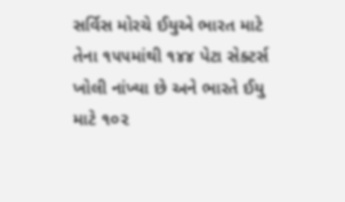સર્વિસ મોરચે ઈયુએ ભારત માટે તેના ૧૫૫માંથી ૧૪૪ પેટા સેક્ટર્સ ખોલી નાંખ્યા છે અને ભારતે ઈયુ માટે ૧૦૨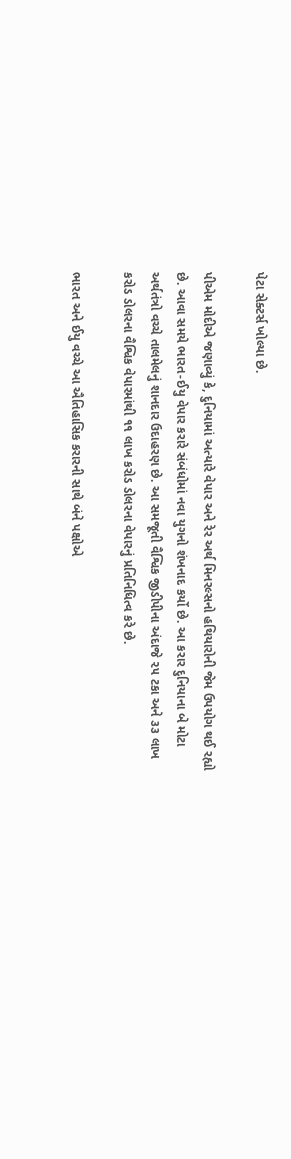પેટા સેક્ટર્સ ખોલ્યા છે.

પીએમ મોદીએ જણાવ્યું કે, દુનિયામાં અત્યારે વેપાર અને રેર અર્થ મિનરલ્સનો હથિયારોની જેમ ઉપયોગ થઈ રહ્યો છે. આવા સમયે ભારત-ઈયુ વેપાર કરારે સંબંધોમાં નવા યુગનો શંખનાદ કર્યો છે. આ કરાર દુનિયાના બે મોટા અર્થતંત્રો વચ્ચે તાલમેલનું શાનદાર ઉદાહરણ છે. આ સમજૂતી વૈશ્વિક જીડીપીના અંદાજે ૨૫ ટકા અને ૩૩ લાખ કરોડ ડોલરના વૈશ્વિક વેપારમાંથી ૧૧ લાખ કરોડ ડોલરના વેપારનું પ્રતિનિધિત્વ કરે છે.

ભારત અને ઈયુ વચ્ચે આ ઐતિહાસિક કરારની સાથે બંને પક્ષોએ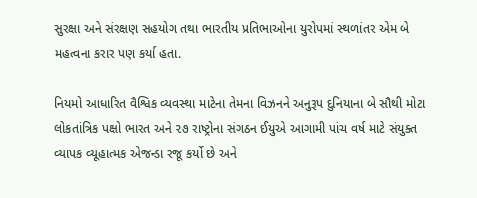સુરક્ષા અને સંરક્ષણ સહયોગ તથા ભારતીય પ્રતિભાઓના યુરોપમાં સ્થળાંતર એમ બે મહત્વના કરાર પણ કર્યા હતા.

નિયમો આધારિત વૈશ્વિક વ્યવસ્થા માટેના તેમના વિઝનને અનુરૂપ દુનિયાના બે સૌથી મોટા લોકતાંત્રિક પક્ષો ભારત અને ૨૭ રાષ્ટ્રોના સંગઠન ઈયુએ આગામી પાંચ વર્ષ માટે સંયુક્ત વ્યાપક વ્યૂહાત્મક એજન્ડા રજૂ કર્યો છે અને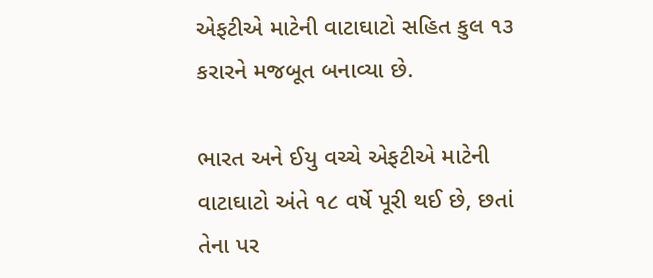એફટીએ માટેની વાટાઘાટો સહિત કુલ ૧૩ કરારને મજબૂત બનાવ્યા છે.

ભારત અને ઈયુ વચ્ચે એફટીએ માટેની વાટાઘાટો અંતે ૧૮ વર્ષે પૂરી થઈ છે, છતાં તેના પર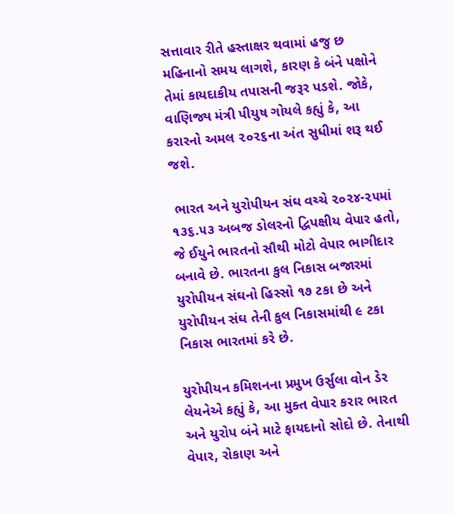સત્તાવાર રીતે હસ્તાક્ષર થવામાં હજુ છ મહિનાનો સમય લાગશે, કારણ કે બંને પક્ષોને તેમાં કાયદાકીય તપાસની જરૂર પડશે. જોકે, વાણિજ્ય મંત્રી પીયુષ ગોયલે કહ્યું કે, આ કરારનો અમલ ૨૦૨૬ના અંત સુધીમાં શરૂ થઈ જશે.

 ભારત અને યુરોપીયન સંઘ વચ્ચે ૨૦૨૪-૨૫માં ૧૩૬.૫૩ અબજ ડોલરનો દ્વિપક્ષીય વેપાર હતો, જે ઈયુને ભારતનો સૌથી મોટો વેપાર ભાગીદાર બનાવે છે. ભારતના કુલ નિકાસ બજારમાં યુરોપીયન સંઘનો હિસ્સો ૧૭ ટકા છે અને યુરોપીયન સંઘ તેની કુલ નિકાસમાંથી ૯ ટકા નિકાસ ભારતમાં કરે છે.

યુરોપીયન કમિશનના પ્રમુખ ઉર્સુલા વોન ડેર લેયનેએ કહ્યું કે, આ મુક્ત વેપાર કરાર ભારત અને યુરોપ બંને માટે ફાયદાનો સોદો છે. તેનાથી વેપાર, રોકાણ અને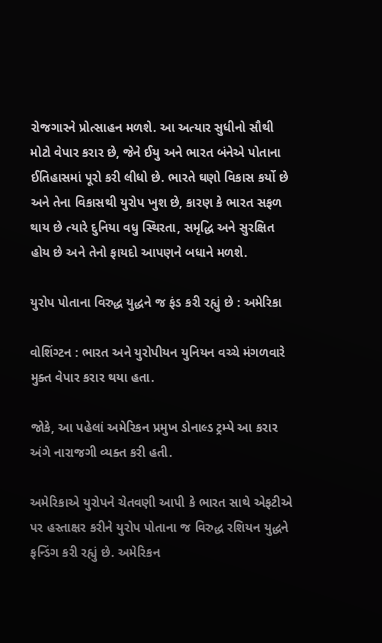રોજગારને પ્રોત્સાહન મળશે. આ અત્યાર સુધીનો સૌથી મોટો વેપાર કરાર છે, જેને ઈયુ અને ભારત બંનેએ પોતાના ઈતિહાસમાં પૂરો કરી લીધો છે. ભારતે ઘણો વિકાસ કર્યો છે અને તેના વિકાસથી યુરોપ ખુશ છે, કારણ કે ભારત સફળ થાય છે ત્યારે દુનિયા વધુ સ્થિરતા, સમૃદ્ધિ અને સુરક્ષિત હોય છે અને તેનો ફાયદો આપણને બધાને મળશે.

યુરોપ પોતાના વિરુદ્ધ યુદ્ધને જ ફંડ કરી રહ્યું છે : અમેરિકા

વોશિંગ્ટન : ભારત અને યુરોપીયન યુનિયન વચ્ચે મંગળવારે મુક્ત વેપાર કરાર થયા હતા.

જોકે, આ પહેલાં અમેરિકન પ્રમુખ ડોનાલ્ડ ટ્રમ્પે આ કરાર અંગે નારાજગી વ્યક્ત કરી હતી.

અમેરિકાએ યુરોપને ચેતવણી આપી કે ભારત સાથે એફટીએ પર હસ્તાક્ષર કરીને યુરોપ પોતાના જ વિરુદ્ધ રશિયન યુદ્ધને ફન્ડિંગ કરી રહ્યું છે. અમેરિકન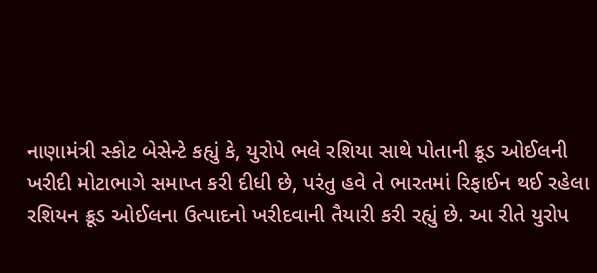નાણામંત્રી સ્કોટ બેસેન્ટે કહ્યું કે, યુરોપે ભલે રશિયા સાથે પોતાની ક્રૂડ ઓઈલની ખરીદી મોટાભાગે સમાપ્ત કરી દીધી છે, પરંતુ હવે તે ભારતમાં રિફાઈન થઈ રહેલા રશિયન ક્રૂડ ઓઈલના ઉત્પાદનો ખરીદવાની તૈયારી કરી રહ્યું છે. આ રીતે યુરોપ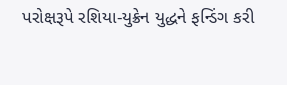પરોક્ષરૂપે રશિયા-યુક્રેન યુદ્ધને ફન્ડિંગ કરી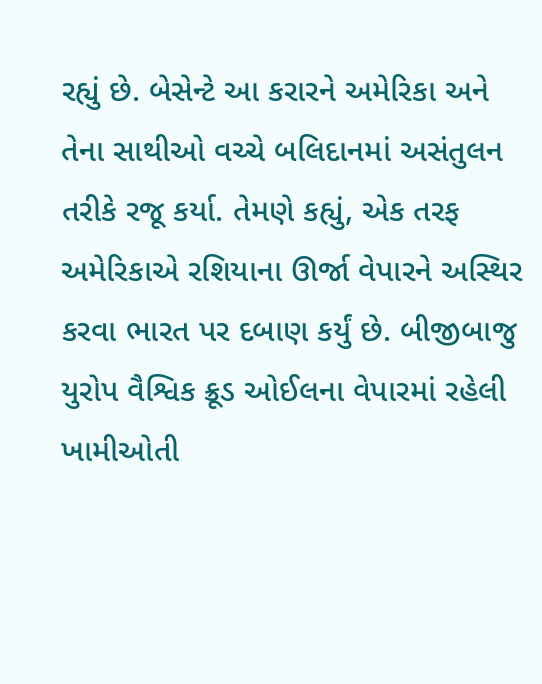રહ્યું છે. બેસેન્ટે આ કરારને અમેરિકા અને તેના સાથીઓ વચ્ચે બલિદાનમાં અસંતુલન તરીકે રજૂ કર્યા. તેમણે કહ્યું, એક તરફ અમેરિકાએ રશિયાના ઊર્જા વેપારને અસ્થિર કરવા ભારત પર દબાણ કર્યું છે. બીજીબાજુ યુરોપ વૈશ્વિક ક્રૂડ ઓઈલના વેપારમાં રહેલી ખામીઓતી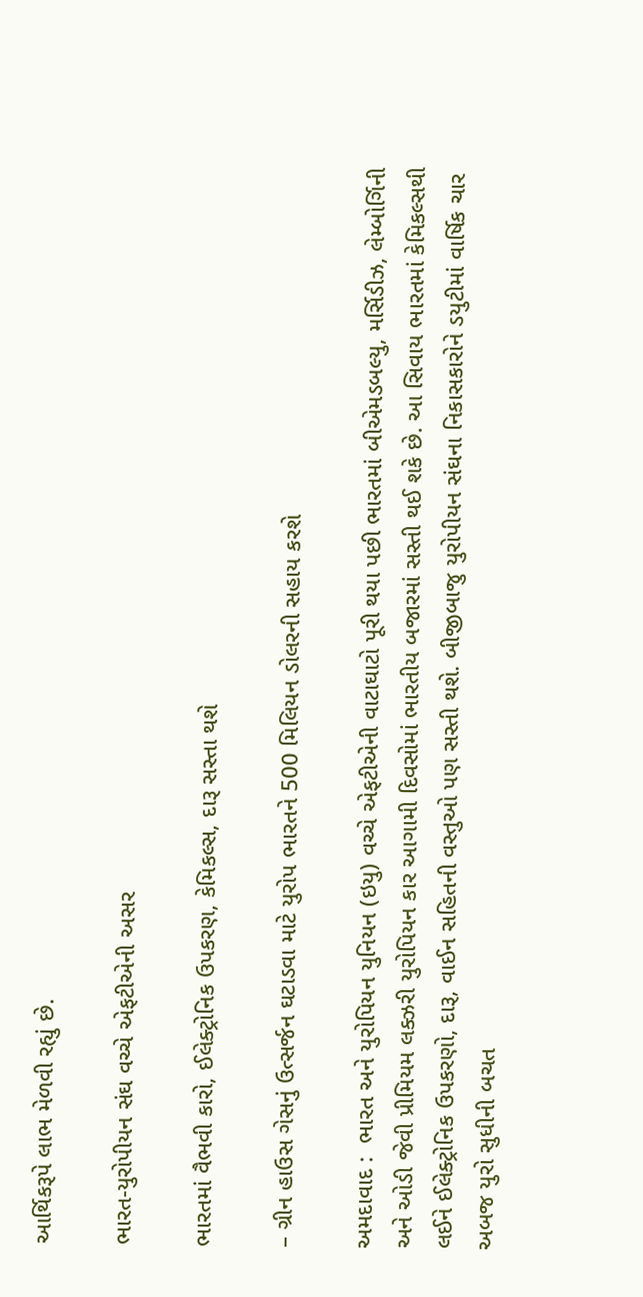આર્થિકરૂપે લાભ મેળવી રહ્યું છે.

ભારત-યુરોપીયન સંઘ વચ્ચે એફટીએની અસર

ભારતમાં વૈભવી કારો, ઈલેક્ટ્રોનિક ઉપકરણ, કેમિકલ્સ, દારૂ સસ્તા થશે

– ગ્રીન હાઉસ ગેસનું ઉત્સર્જન ઘટાડવા માટે યુરોપ ભારતને 500 મિલિયન ડોલરની સહાય કરશે

અમદાવાદ :  ભારત અને યુરોપિયન યુનિયન (ઇયુ) વચ્ચે એફટીએની વાટાઘાટો પૂરી થયા પછી ભારતમાં બીએમડબલ્યુ, મર્સિડીઝ, લેમ્બોર્ગિની અને ઓડી જેવી પ્રીમિયમ લક્ઝરી યુરોપિયન કાર આગામી દિવસોમાં ભારતીય બજારમાં સસ્તી થઈ શકે છે. આ સિવાય ભારતમાં કેમિકલ્સથી લઈને ઈલેક્ટ્રોનિક ઉપકરણો, દારૂ, વાઈન સહિતની વસ્તુઓ પણ સસ્તી થશે. બીજીબાજુ યુરોપીયન સંઘના નિકાસકારોને ડયુટીમાં વાર્ષિક ચાર અબજ યુરો સુધીની બચત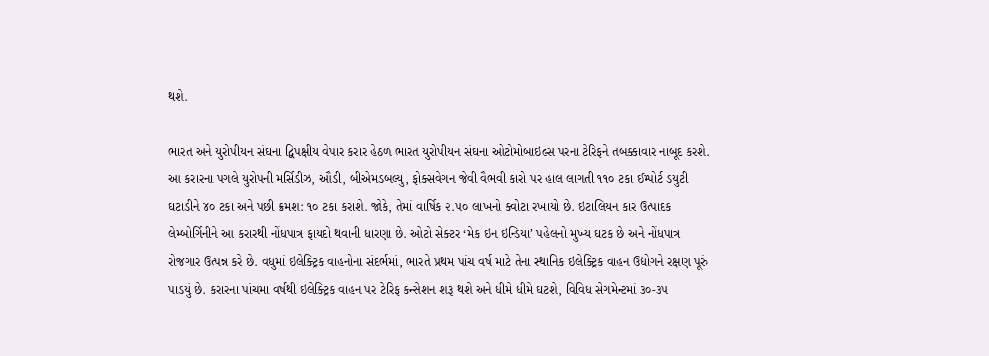થશે.

ભારત અને યુરોપીયન સંઘના દ્વિપક્ષીય વેપાર કરાર હેઠળ ભારત યુરોપીયન સંઘના ઓટોમોબાઇલ્સ પરના ટેરિફને તબક્કાવાર નાબૂદ કરશે. આ કરારના પગલે યુરોપની મર્સિડીઝ, ઔડી, બીએમડબલ્યુ, ફોક્સવેગન જેવી વૈભવી કારો પર હાલ લાગતી ૧૧૦ ટકા ઈમ્પોર્ટ ડયુટી ઘટાડીને ૪૦ ટકા અને પછી ક્રમશ: ૧૦ ટકા કરાશે. જોકે, તેમાં વાર્ષિક ૨.૫૦ લાખનો ક્વોટા રખાયો છે. ઇટાલિયન કાર ઉત્પાદક લેમ્બોર્ગિનીને આ કરારથી નોંધપાત્ર ફાયદો થવાની ધારણા છે. ઓટો સેક્ટર ‘મેક ઇન ઇન્ડિયા’ પહેલનો મુખ્ય ઘટક છે અને નોંધપાત્ર રોજગાર ઉત્પન્ન કરે છે. વધુમાં ઇલેક્ટ્રિક વાહનોના સંદર્ભમાં, ભારતે પ્રથમ પાંચ વર્ષ માટે તેના સ્થાનિક ઇલેક્ટ્રિક વાહન ઉદ્યોગને રક્ષણ પૂરું પાડયું છે. કરારના પાંચમા વર્ષથી ઇલેક્ટ્રિક વાહન પર ટેરિફ કન્સેશન શરૂ થશે અને ધીમે ધીમે ઘટશે, વિવિધ સેગમેન્ટમાં ૩૦-૩૫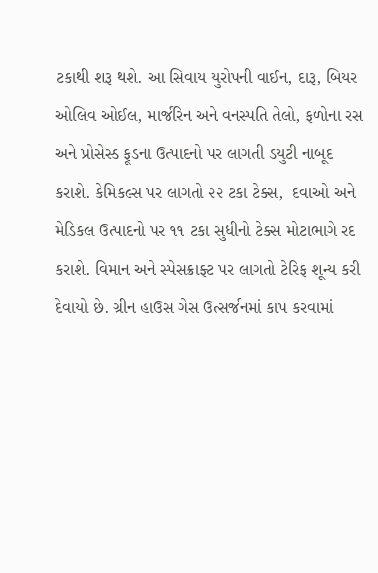ટકાથી શરૂ થશે. આ સિવાય યુરોપની વાઈન, દારૂ, બિયર ઓલિવ ઓઈલ, માર્જરિન અને વનસ્પતિ તેલો, ફળોના રસ અને પ્રોસેસ્ડ ફૂડના ઉત્પાદનો પર લાગતી ડયુટી નાબૂદ કરાશે. કેમિકલ્સ પર લાગતો ૨૨ ટકા ટેક્સ,  દવાઓ અને મેડિકલ ઉત્પાદનો પર ૧૧ ટકા સુધીનો ટેક્સ મોટાભાગે રદ કરાશે. વિમાન અને સ્પેસક્રાફ્ટ પર લાગતો ટેરિફ શૂન્ય કરી દેવાયો છે. ગ્રીન હાઉસ ગેસ ઉત્સર્જનમાં કાપ કરવામાં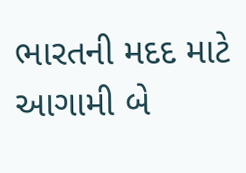ભારતની મદદ માટે આગામી બે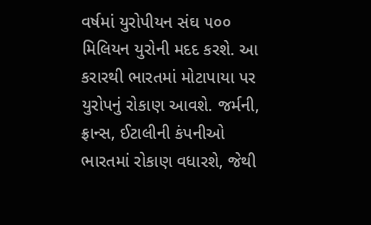વર્ષમાં યુરોપીયન સંઘ ૫૦૦ મિલિયન યુરોની મદદ કરશે. આ કરારથી ભારતમાં મોટાપાયા પર યુરોપનું રોકાણ આવશે. જર્મની, ફ્રાન્સ, ઈટાલીની કંપનીઓ ભારતમાં રોકાણ વધારશે, જેથી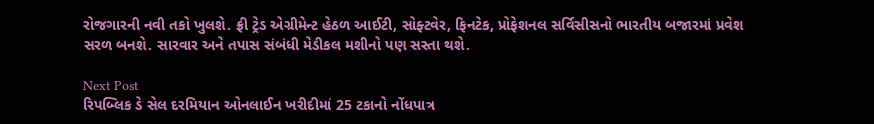રોજગારની નવી તકો ખુલશે. ફ્રી ટ્રેડ એગ્રીમેન્ટ હેઠળ આઈટી, સોફ્ટવેર, ફિનટેક, પ્રોફેશનલ સર્વિસીસનો ભારતીય બજારમાં પ્રવેશ સરળ બનશે. સારવાર અને તપાસ સંબંધી મેડીકલ મશીનો પણ સસ્તા થશે.

Next Post
રિપબ્લિક ડે સેલ દરમિયાન ઓનલાઈન ખરીદીમાં 25 ટકાનો નોંધપાત્ર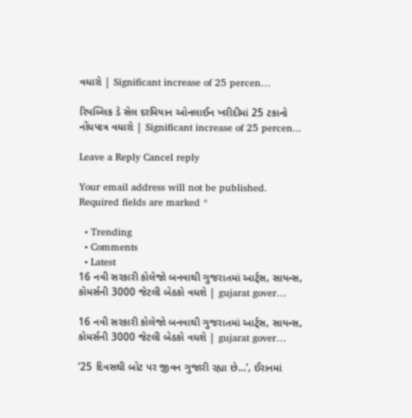વધારો | Significant increase of 25 percen…

રિપબ્લિક ડે સેલ દરમિયાન ઓનલાઈન ખરીદીમાં 25 ટકાનો નોંધપાત્ર વધારો | Significant increase of 25 percen...

Leave a Reply Cancel reply

Your email address will not be published. Required fields are marked *

  • Trending
  • Comments
  • Latest
16 નવી સરકારી કોલેજો બનવાથી ગુજરાતમાં આર્ટ્સ, સાયન્સ, કોમર્સની 3000 જેટલી બેઠકો વધશે | gujarat gover…

16 નવી સરકારી કોલેજો બનવાથી ગુજરાતમાં આર્ટ્સ, સાયન્સ, કોમર્સની 3000 જેટલી બેઠકો વધશે | gujarat gover…

’25 દિવસથી બોટ પર જીવન ગુજારી રહ્યા છે…’, ઈરાનમાં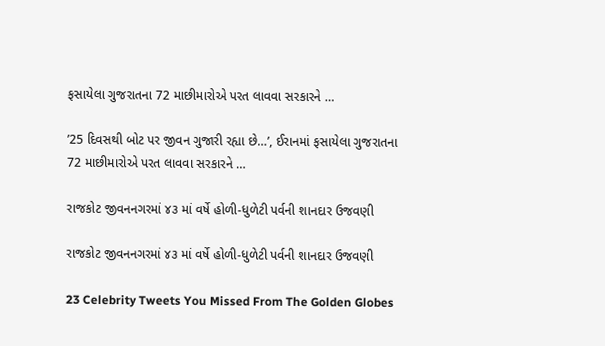ફસાયેલા ગુજરાતના 72 માછીમારોએ પરત લાવવા સરકારને …

’25 દિવસથી બોટ પર જીવન ગુજારી રહ્યા છે…’, ઈરાનમાં ફસાયેલા ગુજરાતના 72 માછીમારોએ પરત લાવવા સરકારને …

રાજકોટ જીવનનગરમાં ૪૩ માં વર્ષે હોળી-ધુળેટી પર્વની શાનદાર ઉજવણી

રાજકોટ જીવનનગરમાં ૪૩ માં વર્ષે હોળી-ધુળેટી પર્વની શાનદાર ઉજવણી

23 Celebrity Tweets You Missed From The Golden Globes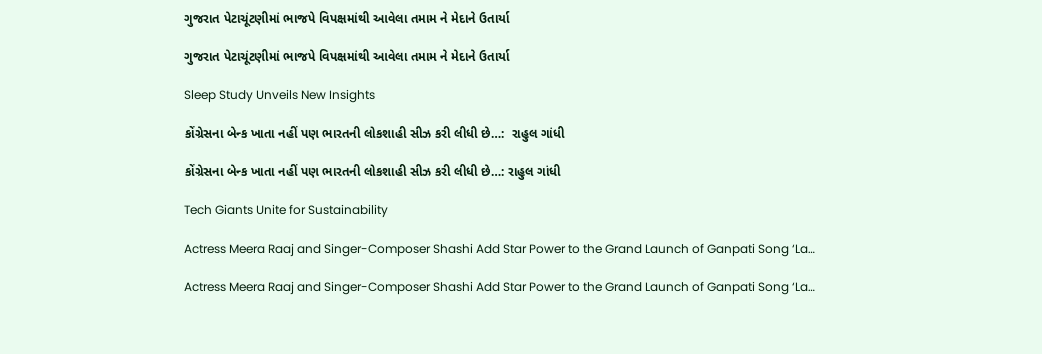ગુજરાત પેટાચૂંટણીમાં ભાજપે વિપક્ષમાંથી આવેલા તમામ ને મેદાને ઉતાર્યા

ગુજરાત પેટાચૂંટણીમાં ભાજપે વિપક્ષમાંથી આવેલા તમામ ને મેદાને ઉતાર્યા

Sleep Study Unveils New Insights

કોંગ્રેસના બેન્ક ખાતા નહીં પણ ભારતની લોકશાહી સીઝ કરી લીધી છે…:  રાહુલ ગાંધી

કોંગ્રેસના બેન્ક ખાતા નહીં પણ ભારતની લોકશાહી સીઝ કરી લીધી છે…: રાહુલ ગાંધી

Tech Giants Unite for Sustainability

Actress Meera Raaj and Singer-Composer Shashi Add Star Power to the Grand Launch of Ganpati Song ‘La…

Actress Meera Raaj and Singer-Composer Shashi Add Star Power to the Grand Launch of Ganpati Song ‘La…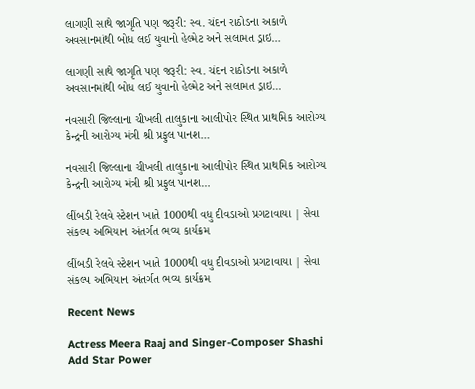લાગણી સાથે જાગૃતિ પણ જરૂરી: સ્વ. ચંદન રાઠોડના અકાળે અવસાનમાંથી બોધ લઈ યુવાનો હેલ્મેટ અને સલામત ડ્રાઇ…

લાગણી સાથે જાગૃતિ પણ જરૂરી: સ્વ. ચંદન રાઠોડના અકાળે અવસાનમાંથી બોધ લઈ યુવાનો હેલ્મેટ અને સલામત ડ્રાઇ…

નવસારી જિલ્લાના ચીખલી તાલુકાના આલીપોર સ્થિત પ્રાથમિક આરોગ્ય કેન્દ્રની આરોગ્ય મંત્રી શ્રી પ્રફુલ પાનશ…

નવસારી જિલ્લાના ચીખલી તાલુકાના આલીપોર સ્થિત પ્રાથમિક આરોગ્ય કેન્દ્રની આરોગ્ય મંત્રી શ્રી પ્રફુલ પાનશ…

લીંબડી રેલવે સ્ટેશન ખાતે 1000થી વધુ દીવડાઓ પ્રગટાવાયા | સેવા સંકલ્પ અભિયાન અંતર્ગત ભવ્ય કાર્યક્રમ

લીંબડી રેલવે સ્ટેશન ખાતે 1000થી વધુ દીવડાઓ પ્રગટાવાયા | સેવા સંકલ્પ અભિયાન અંતર્ગત ભવ્ય કાર્યક્રમ

Recent News

Actress Meera Raaj and Singer-Composer Shashi Add Star Power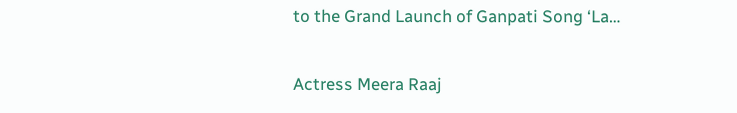to the Grand Launch of Ganpati Song ‘La…

Actress Meera Raaj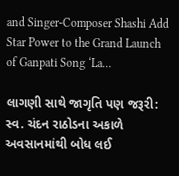and Singer-Composer Shashi Add Star Power to the Grand Launch of Ganpati Song ‘La…

લાગણી સાથે જાગૃતિ પણ જરૂરી: સ્વ. ચંદન રાઠોડના અકાળે અવસાનમાંથી બોધ લઈ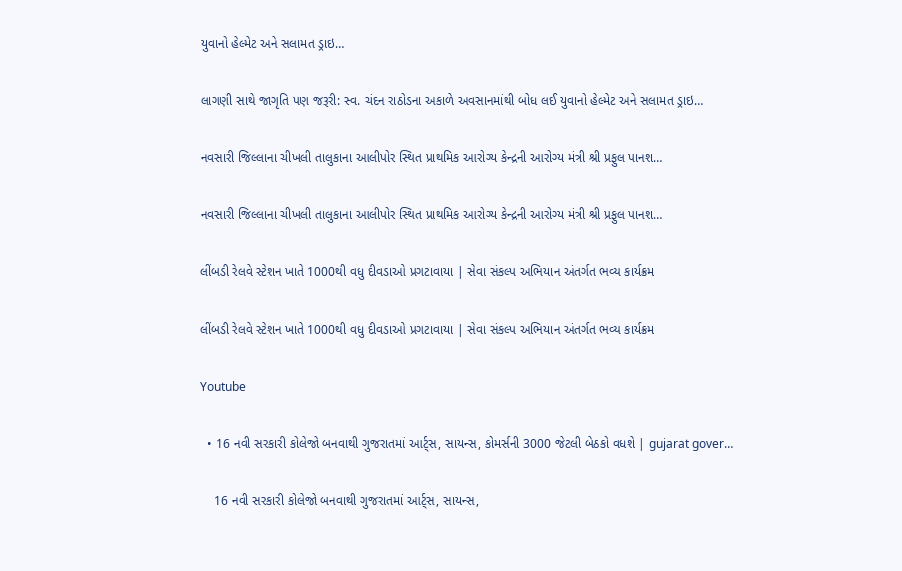યુવાનો હેલ્મેટ અને સલામત ડ્રાઇ…

લાગણી સાથે જાગૃતિ પણ જરૂરી: સ્વ. ચંદન રાઠોડના અકાળે અવસાનમાંથી બોધ લઈ યુવાનો હેલ્મેટ અને સલામત ડ્રાઇ…

નવસારી જિલ્લાના ચીખલી તાલુકાના આલીપોર સ્થિત પ્રાથમિક આરોગ્ય કેન્દ્રની આરોગ્ય મંત્રી શ્રી પ્રફુલ પાનશ…

નવસારી જિલ્લાના ચીખલી તાલુકાના આલીપોર સ્થિત પ્રાથમિક આરોગ્ય કેન્દ્રની આરોગ્ય મંત્રી શ્રી પ્રફુલ પાનશ…

લીંબડી રેલવે સ્ટેશન ખાતે 1000થી વધુ દીવડાઓ પ્રગટાવાયા | સેવા સંકલ્પ અભિયાન અંતર્ગત ભવ્ય કાર્યક્રમ

લીંબડી રેલવે સ્ટેશન ખાતે 1000થી વધુ દીવડાઓ પ્રગટાવાયા | સેવા સંકલ્પ અભિયાન અંતર્ગત ભવ્ય કાર્યક્રમ

Youtube

  • 16 નવી સરકારી કોલેજો બનવાથી ગુજરાતમાં આર્ટ્સ, સાયન્સ, કોમર્સની 3000 જેટલી બેઠકો વધશે | gujarat gover…

    16 નવી સરકારી કોલેજો બનવાથી ગુજરાતમાં આર્ટ્સ, સાયન્સ,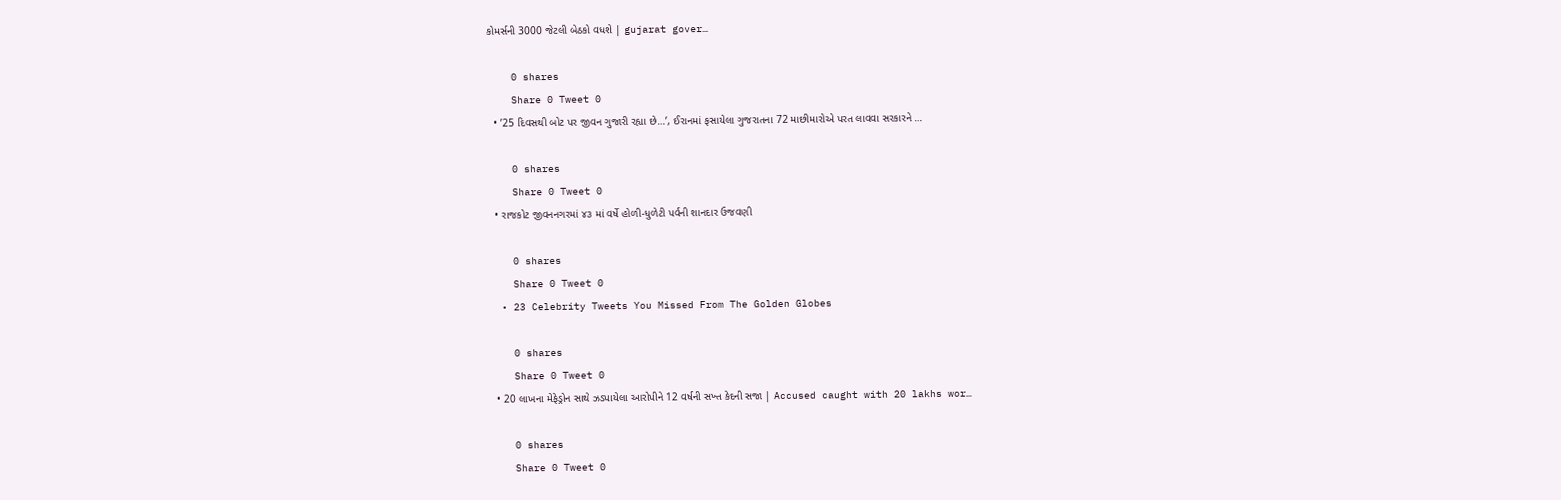કોમર્સની 3000 જેટલી બેઠકો વધશે | gujarat gover…

    0 shares
    Share 0 Tweet 0
  • ’25 દિવસથી બોટ પર જીવન ગુજારી રહ્યા છે…’, ઈરાનમાં ફસાયેલા ગુજરાતના 72 માછીમારોએ પરત લાવવા સરકારને …

    0 shares
    Share 0 Tweet 0
  • રાજકોટ જીવનનગરમાં ૪૩ માં વર્ષે હોળી-ધુળેટી પર્વની શાનદાર ઉજવણી

    0 shares
    Share 0 Tweet 0
  • 23 Celebrity Tweets You Missed From The Golden Globes

    0 shares
    Share 0 Tweet 0
  • 20 લાખના મેફેડ્રોન સાથે ઝડપાયેલા આરોપીને 12 વર્ષની સખ્ત કેદની સજા | Accused caught with 20 lakhs wor…

    0 shares
    Share 0 Tweet 0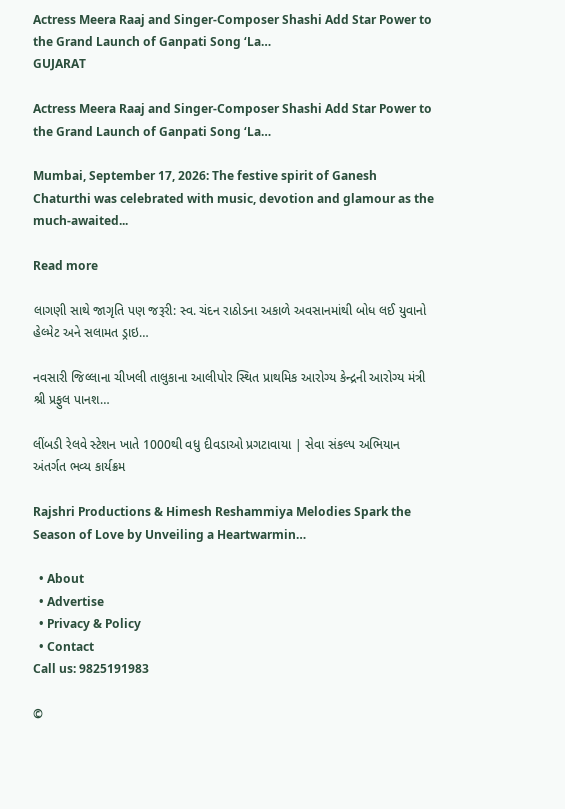Actress Meera Raaj and Singer-Composer Shashi Add Star Power to the Grand Launch of Ganpati Song ‘La…
GUJARAT

Actress Meera Raaj and Singer-Composer Shashi Add Star Power to the Grand Launch of Ganpati Song ‘La…

Mumbai, September 17, 2026: The festive spirit of Ganesh Chaturthi was celebrated with music, devotion and glamour as the much-awaited...

Read more

લાગણી સાથે જાગૃતિ પણ જરૂરી: સ્વ. ચંદન રાઠોડના અકાળે અવસાનમાંથી બોધ લઈ યુવાનો હેલ્મેટ અને સલામત ડ્રાઇ…

નવસારી જિલ્લાના ચીખલી તાલુકાના આલીપોર સ્થિત પ્રાથમિક આરોગ્ય કેન્દ્રની આરોગ્ય મંત્રી શ્રી પ્રફુલ પાનશ…

લીંબડી રેલવે સ્ટેશન ખાતે 1000થી વધુ દીવડાઓ પ્રગટાવાયા | સેવા સંકલ્પ અભિયાન અંતર્ગત ભવ્ય કાર્યક્રમ

Rajshri Productions & Himesh Reshammiya Melodies Spark the Season of Love by Unveiling a Heartwarmin…

  • About
  • Advertise
  • Privacy & Policy
  • Contact
Call us: 9825191983

©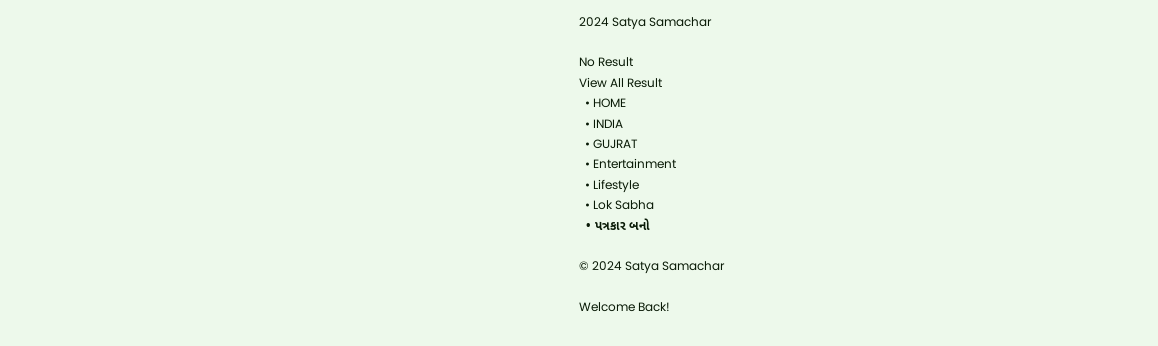2024 Satya Samachar

No Result
View All Result
  • HOME
  • INDIA
  • GUJRAT
  • Entertainment
  • Lifestyle
  • Lok Sabha
  • પત્રકાર બનો

© 2024 Satya Samachar

Welcome Back!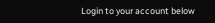Login to your account below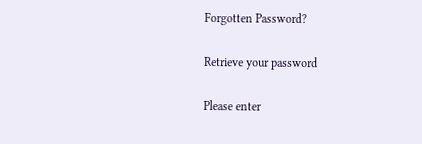Forgotten Password?

Retrieve your password

Please enter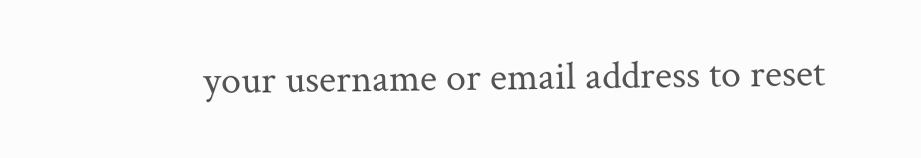your username or email address to reset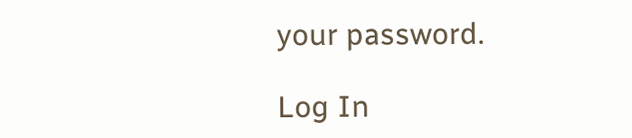your password.

Log In